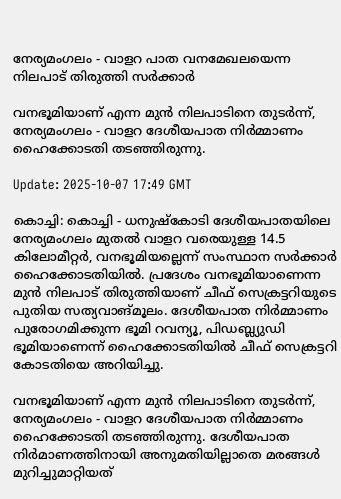നേര്യമംഗലം - വാളറ പാത വനമേഖലയെന്ന നിലപാട് തിരുത്തി സര്‍ക്കാര്‍

വനഭൂമിയാണ് എന്ന മുൻ നിലപാടിനെ തുടർന്ന്, നേര്യമംഗലം - വാളറ ദേശീയപാത നിർമ്മാണം ഹൈക്കോടതി തടഞ്ഞിരുന്നു.

Update: 2025-10-07 17:49 GMT

കൊച്ചി: കൊച്ചി - ധനുഷ്കോടി ദേശീയപാതയിലെ നേര്യമംഗലം മുതൽ വാളറ വരെയുള്ള 14.5 കിലോമീറ്റർ, വനഭൂമിയല്ലെന്ന് സംസ്ഥാന സർക്കാർ ഹൈക്കോടതിയിൽ. പ്രദേശം വനഭൂമിയാണെന്ന മുൻ നിലപാട് തിരുത്തിയാണ് ചീഫ് സെക്രട്ടറിയുടെ പുതിയ സത്യവാങ്മൂലം. ദേശീയപാത നിർമ്മാണം പുരോഗമിക്കുന്ന ഭൂമി റവന്യൂ, പിഡബ്ല്യുഡി ഭൂമിയാണെന്ന് ഹൈക്കോടതിയിൽ ചീഫ് സെക്രട്ടറി കോടതിയെ അറിയിച്ചു.

വനഭൂമിയാണ് എന്ന മുൻ നിലപാടിനെ തുടർന്ന്, നേര്യമംഗലം - വാളറ ദേശീയപാത നിർമ്മാണം ഹൈക്കോടതി തടഞ്ഞിരുന്നു. ദേശീയപാത നിർമാണത്തിനായി അനുമതിയില്ലാതെ മരങ്ങൾ മുറിച്ചുമാറ്റിയത്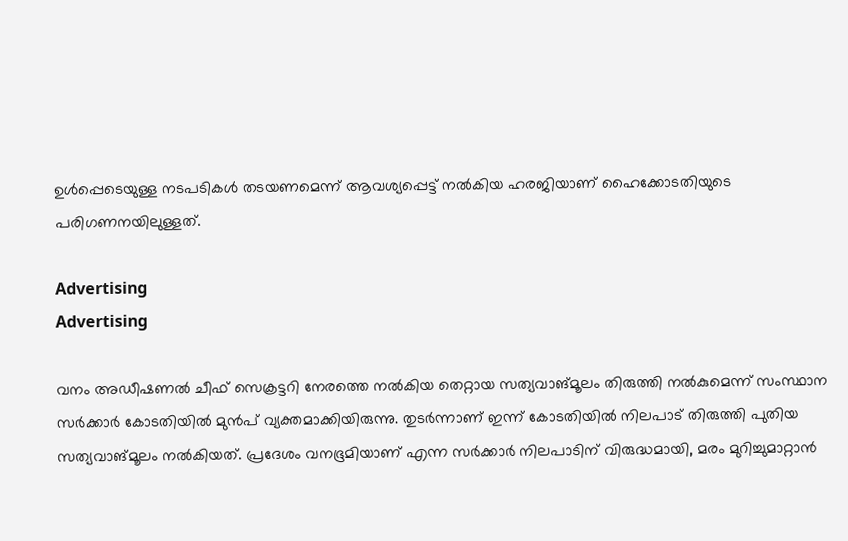ഉൾപ്പെടെയുള്ള നടപടികൾ തടയണമെന്ന് ആവശ്യപ്പെട്ട് നൽകിയ ഹരജിയാണ് ഹൈക്കോടതിയുടെ പരിഗണനയിലുള്ളത്.

Advertising
Advertising

വനം അഡീഷണൽ ചീഫ് സെക്രട്ടറി നേരത്തെ നൽകിയ തെറ്റായ സത്യവാങ്മൂലം തിരുത്തി നൽകുമെന്ന് സംസ്ഥാന സർക്കാർ കോടതിയിൽ മുൻപ് വ്യക്തമാക്കിയിരുന്നു. തുടർന്നാണ് ഇന്ന് കോടതിയിൽ നിലപാട് തിരുത്തി പുതിയ സത്യവാങ്മൂലം നൽകിയത്. പ്രദേശം വനഭൂമിയാണ് എന്ന സർക്കാർ നിലപാടിന് വിരുദ്ധമായി, മരം മുറിച്ചുമാറ്റാൻ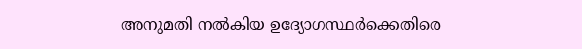അനുമതി നൽകിയ ഉദ്യോഗസ്ഥർക്കെതിരെ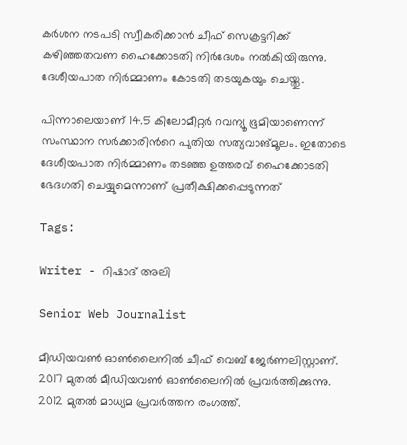കർശന നടപടി സ്വീകരിക്കാൻ ചീഫ് സെക്രട്ടറിക്ക് കഴിഞ്ഞതവണ ഹൈക്കോടതി നിർദേശം നൽകിയിരുന്നു. ദേശീയപാത നിർമ്മാണം കോടതി തടയുകയും ചെയ്തു.

പിന്നാലെയാണ് 14.5 കിലോമീറ്റർ റവന്യൂ ഭൂമിയാണെന്ന് സംസ്ഥാന സർക്കാരിൻറെ പുതിയ സത്യവാങ്മൂലം. ഇതോടെ ദേശീയപാത നിർമ്മാണം തടഞ്ഞ ഉത്തരവ് ഹൈക്കോടതി ഭേദഗതി ചെയ്യുമെന്നാണ് പ്രതീക്ഷിക്കപ്പെടുന്നത്

Tags:

Writer - റിഷാദ് അലി

Senior Web Journalist

മീഡിയവൺ ഓൺലൈനിൽ ചീഫ് വെബ് ജേർണലിസ്റ്റാണ്. 2017 മുതൽ മീഡിയവൺ ഓൺലൈനിൽ പ്രവർത്തിക്കുന്നു. 2012 മുതൽ മാധ്യമ പ്രവർത്തന രംഗത്ത്.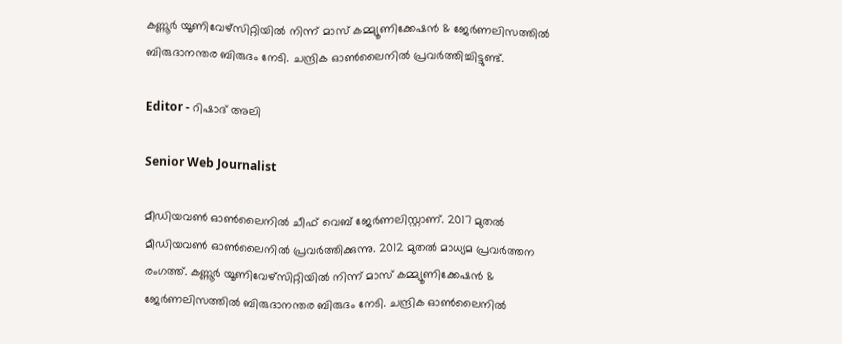കണ്ണൂര്‍ യൂണിവേഴ്‌സിറ്റിയിൽ നിന്ന് മാസ് കമ്മ്യൂണിക്കേഷന്‍ & ജേര്‍ണലിസത്തില്‍ ബിരുദാനന്തര ബിരുദം നേടി. ചന്ദ്രിക ഓണ്‍ലൈനില്‍ പ്രവര്‍ത്തിച്ചിട്ടുണ്ട്.

Editor - റിഷാദ് അലി

Senior Web Journalist

മീഡിയവൺ ഓൺലൈനിൽ ചീഫ് വെബ് ജേർണലിസ്റ്റാണ്. 2017 മുതൽ മീഡിയവൺ ഓൺലൈനിൽ പ്രവർത്തിക്കുന്നു. 2012 മുതൽ മാധ്യമ പ്രവർത്തന രംഗത്ത്. കണ്ണൂര്‍ യൂണിവേഴ്‌സിറ്റിയിൽ നിന്ന് മാസ് കമ്മ്യൂണിക്കേഷന്‍ & ജേര്‍ണലിസത്തില്‍ ബിരുദാനന്തര ബിരുദം നേടി. ചന്ദ്രിക ഓണ്‍ലൈനില്‍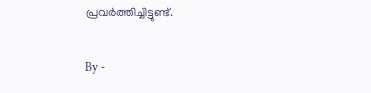പ്രവര്‍ത്തിച്ചിട്ടുണ്ട്.

By -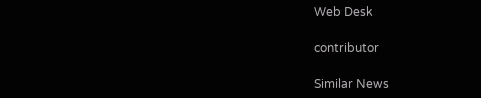Web Desk

contributor

Similar News